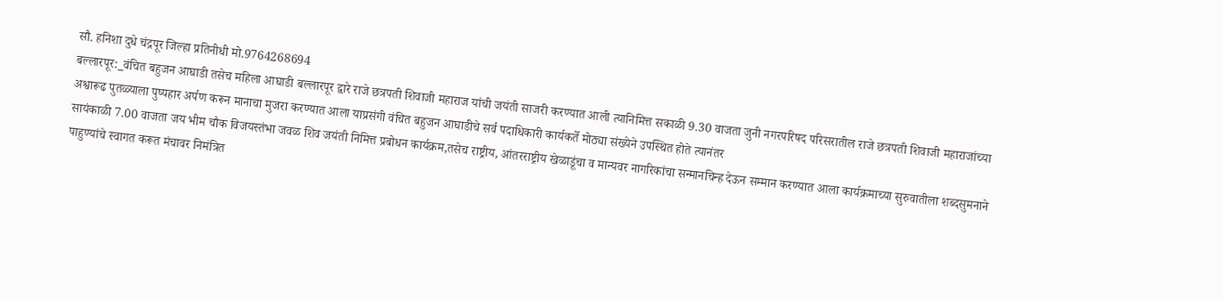सौ. हनिशा दुधे चंद्रपूर जिल्हा प्रतिनीधी मो.9764268694
बल्लारपूर:_वंचित बहुजन आघाडी तसेच महिला आघाडी बल्लारपूर द्वारे राजे छत्रपती शिवाजी महाराज यांची जयंती साजरी करण्यात आली त्यानिमित्त सकाळी 9.30 वाजता जुनी नगरपरिषद परिसरातील राजे छत्रपती शिवाजी महाराजांच्या अश्वारूढ पुतळ्याला पुष्पहार अर्पण करून मानाचा मुजरा करण्यात आला याप्रसंगी वंचित बहुजन आघाडीचे सर्व पदाधिकारी कार्यकर्ते मोठ्या संख्येने उपस्थित होते त्यानंतर
सायंकाळी 7.00 वाजता जय भीम चौक विजयस्तंभा जवळ शिव जयंती निमित्त प्रबोधन कार्यक्रम,तसेच राष्ट्रीय, आंतरराष्ट्रीय खेळाडूंचा व मान्यवर नागरिकांचा सन्मानचिन्ह देऊन सम्मान करण्यात आला कार्यक्रमाच्या सुरुवातीला शब्दसुमनाने पाहुण्यांचे स्वागत करूत मंचावर निमंत्रित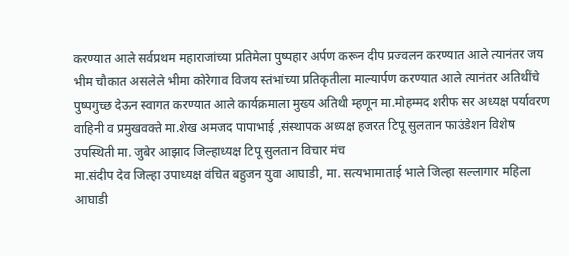करण्यात आले सर्वप्रथम महाराजांच्या प्रतिमेला पुष्पहार अर्पण करून दीप प्रज्वलन करण्यात आले त्यानंतर जय भीम चौकात असलेले भीमा कोरेगाव विजय स्तंभांच्या प्रतिकृतीला माल्यार्पण करण्यात आले त्यानंतर अतिथींचे पुष्पगुच्छ देऊन स्वागत करण्यात आले कार्यक्रमाला मुख्य अतिथी म्हणून मा.मोहम्मद शरीफ सर अध्यक्ष पर्यावरण वाहिनी व प्रमुखवक्ते मा.शेख अमजद पापाभाई ,संस्थापक अध्यक्ष हजरत टिपू सुलतान फाउंडेशन विशेष उपस्थिती मा. जुबेर आझाद जिल्हाध्यक्ष टिपू सुलतान विचार मंच
मा.संदीप देव जिल्हा उपाध्यक्ष वंचित बहुजन युवा आघाडी, मा. सत्यभामाताई भाले जिल्हा सल्लागार महिला आघाडी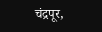चंद्रपूर,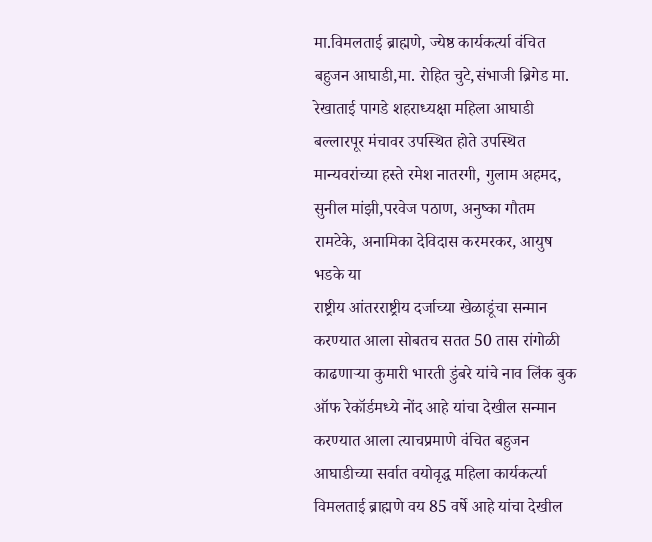मा.विमलताई ब्राह्मणे, ज्येष्ठ कार्यकर्त्या वंचित बहुजन आघाडी,मा. रोहित चुटे,संभाजी ब्रिगेड मा. रेखाताई पागडे शहराध्यक्षा महिला आघाडी बल्लारपूर मंचावर उपस्थित होते उपस्थित मान्यवरांच्या हस्ते रमेश नातरगी, गुलाम अहमद, सुनील मांझी,परवेज पठाण, अनुष्का गौतम रामटेके, अनामिका देविदास करमरकर, आयुष भडके या
राष्ट्रीय आंतरराष्ट्रीय दर्जाच्या खेळाडूंचा सन्मान करण्यात आला सोबतच सतत 50 तास रांगोळी काढणाऱ्या कुमारी भारती डुंबरे यांचे नाव लिंक बुक ऑफ रेकॉर्डमध्ये नोंद आहे यांचा देखील सन्मान करण्यात आला त्याचप्रमाणे वंचित बहुजन आघाडीच्या सर्वात वयोवृद्ध महिला कार्यकर्त्या विमलताई ब्राह्मणे वय 85 वर्षे आहे यांचा देखील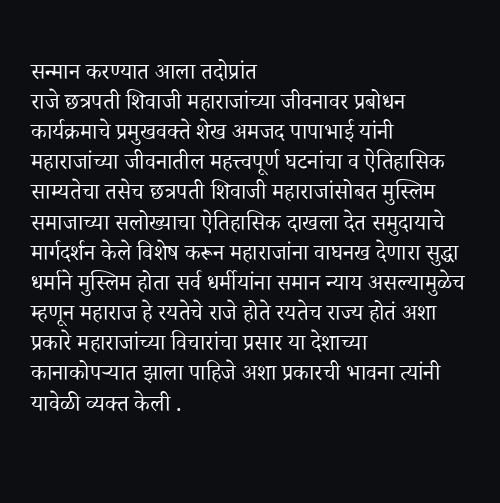सन्मान करण्यात आला तदोप्रांत
राजे छत्रपती शिवाजी महाराजांच्या जीवनावर प्रबोधन कार्यक्रमाचे प्रमुखवक्ते शेख अमजद पापाभाई यांनी महाराजांच्या जीवनातील महत्त्वपूर्ण घटनांचा व ऐतिहासिक साम्यतेचा तसेच छत्रपती शिवाजी महाराजांसोबत मुस्लिम समाजाच्या सलोख्याचा ऐतिहासिक दाखला देत समुदायाचे मार्गदर्शन केले विशेष करून महाराजांना वाघनख देणारा सुद्धा धर्माने मुस्लिम होता सर्व धर्मीयांना समान न्याय असल्यामुळेच म्हणून महाराज हे रयतेचे राजे होते रयतेच राज्य होतं अशा प्रकारे महाराजांच्या विचारांचा प्रसार या देशाच्या कानाकोपऱ्यात झाला पाहिजे अशा प्रकारची भावना त्यांनी यावेळी व्यक्त केली .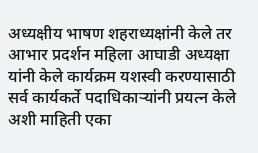अध्यक्षीय भाषण शहराध्यक्षांनी केले तर आभार प्रदर्शन महिला आघाडी अध्यक्षा यांनी केले कार्यक्रम यशस्वी करण्यासाठी सर्व कार्यकर्ते पदाधिकाऱ्यांनी प्रयत्न केले
अशी माहिती एका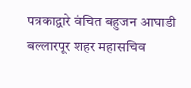पत्रकाद्वारे वंचित बहुजन आघाडी बल्लारपूर शहर महासचिव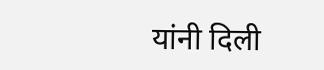यांनी दिली